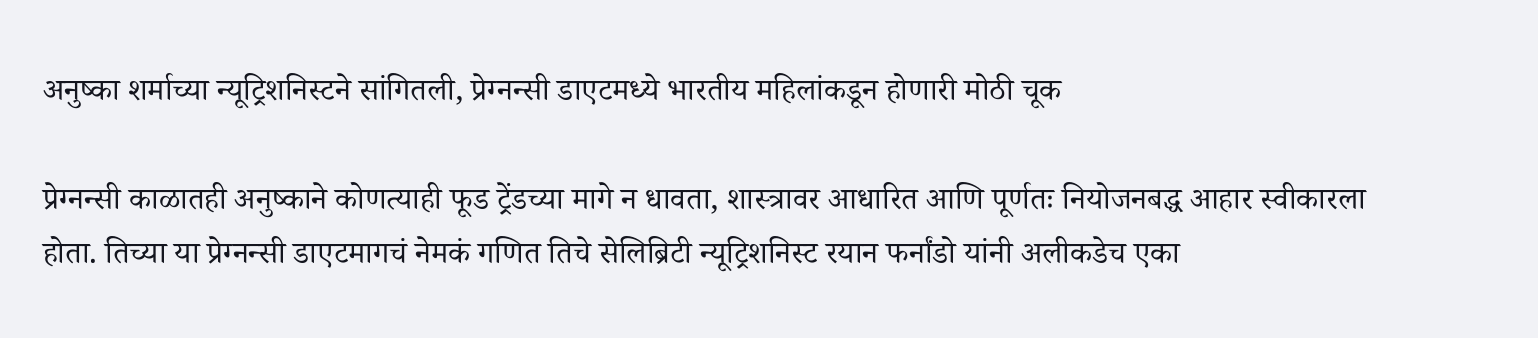अनुष्का शर्माच्या न्यूट्रिशनिस्टने सांगितली, प्रेग्नन्सी डाएटमध्ये भारतीय महिलांकडून होणारी मोठी चूक

प्रेग्नन्सी काळातही अनुष्काने कोणत्याही फूड ट्रेंडच्या मागे न धावता, शास्त्रावर आधारित आणि पूर्णतः नियोजनबद्ध आहार स्वीकारला होता. तिच्या या प्रेग्नन्सी डाएटमागचं नेमकं गणित तिचे सेलिब्रिटी न्यूट्रिशनिस्ट रयान फर्नांडो यांनी अलीकडेच एका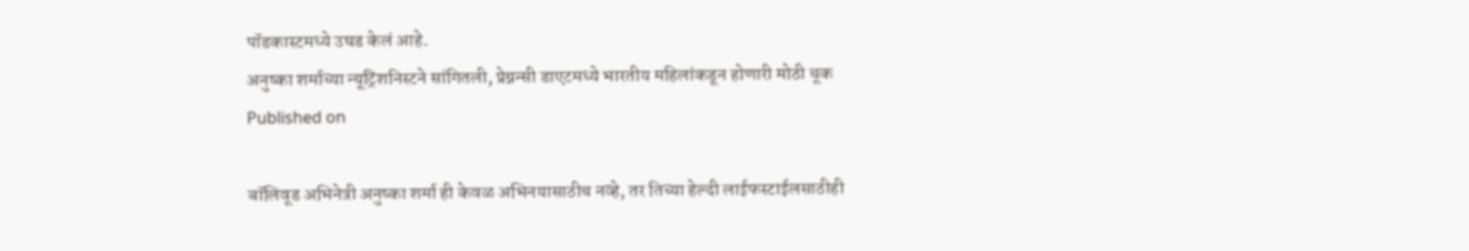पॉडकास्टमध्ये उघड केलं आहे.
अनुष्का शर्माच्या न्यूट्रिशनिस्टने सांगितली, प्रेग्नन्सी डाएटमध्ये भारतीय महिलांकडून होणारी मोठी चूक
Published on

बॉलिवूड अभिनेत्री अनुष्का शर्मा ही केवळ अभिनयासाठीच नव्हे, तर तिच्या हेल्दी लाईफस्टाईलसाठीही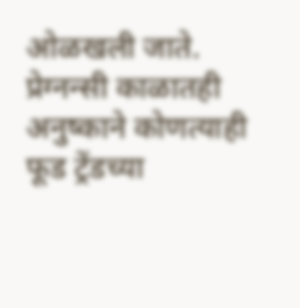ओळखली जाते. प्रेग्नन्सी काळातही अनुष्काने कोणत्याही फूड ट्रेंडच्या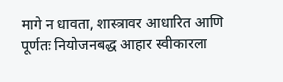मागे न धावता, शास्त्रावर आधारित आणि पूर्णतः नियोजनबद्ध आहार स्वीकारला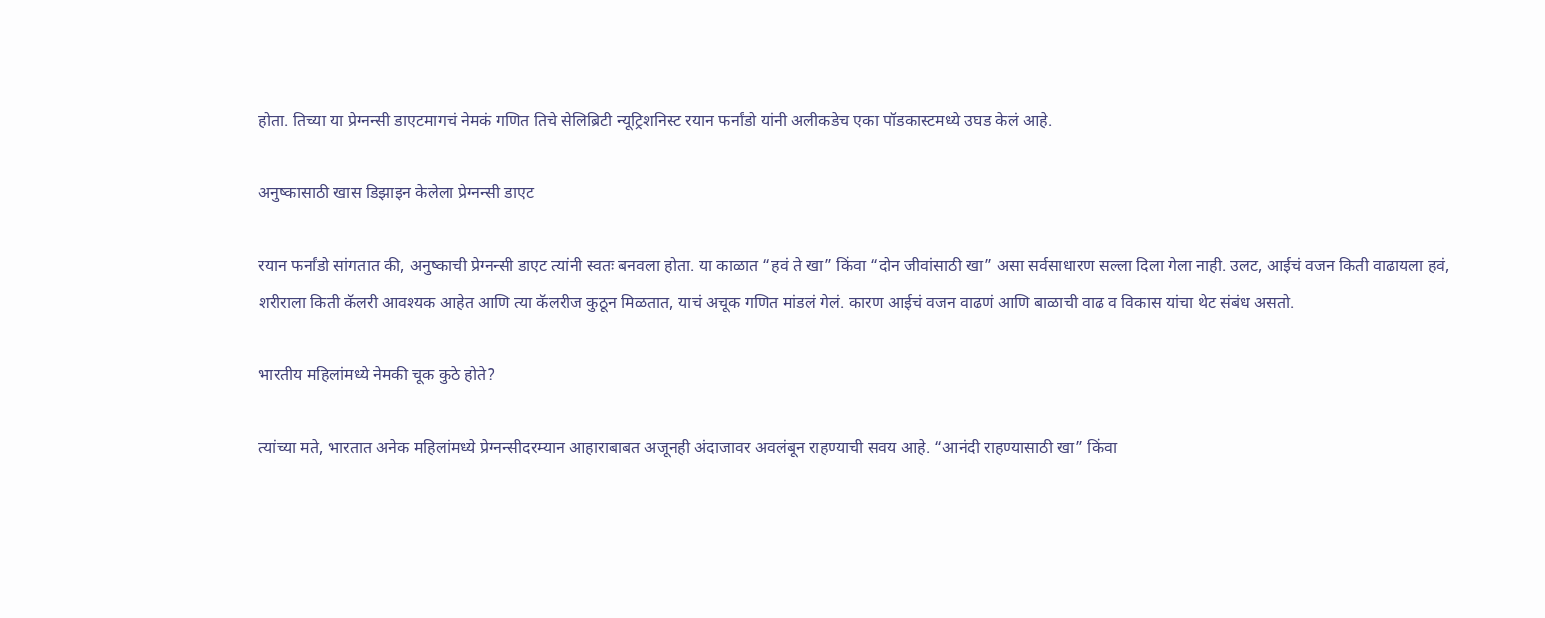होता. तिच्या या प्रेग्नन्सी डाएटमागचं नेमकं गणित तिचे सेलिब्रिटी न्यूट्रिशनिस्ट रयान फर्नांडो यांनी अलीकडेच एका पॉडकास्टमध्ये उघड केलं आहे.

अनुष्कासाठी खास डिझाइन केलेला प्रेग्नन्सी डाएट

रयान फर्नांडो सांगतात की, अनुष्काची प्रेग्नन्सी डाएट त्यांनी स्वतः बनवला होता. या काळात “हवं ते खा” किंवा “दोन जीवांसाठी खा” असा सर्वसाधारण सल्ला दिला गेला नाही. उलट, आईचं वजन किती वाढायला हवं, शरीराला किती कॅलरी आवश्यक आहेत आणि त्या कॅलरीज कुठून मिळतात, याचं अचूक गणित मांडलं गेलं. कारण आईचं वजन वाढणं आणि बाळाची वाढ व विकास यांचा थेट संबंध असतो.

भारतीय महिलांमध्ये नेमकी चूक कुठे होते?

त्यांच्या मते, भारतात अनेक महिलांमध्ये प्रेग्नन्सीदरम्यान आहाराबाबत अजूनही अंदाजावर अवलंबून राहण्याची सवय आहे. “आनंदी राहण्यासाठी खा” किंवा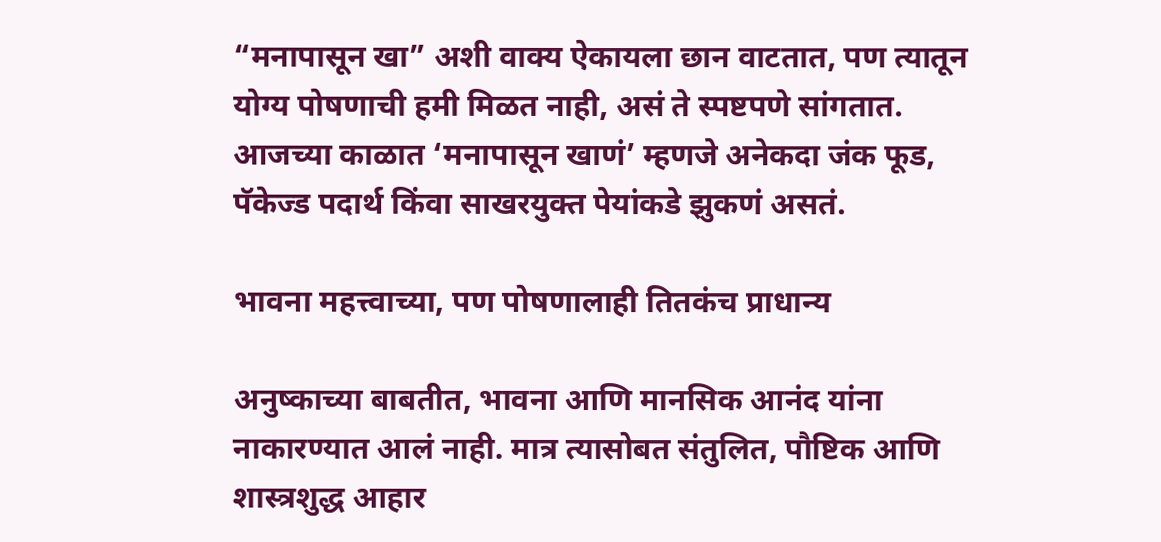“मनापासून खा” अशी वाक्य ऐकायला छान वाटतात, पण त्यातून योग्य पोषणाची हमी मिळत नाही, असं ते स्पष्टपणे सांगतात. आजच्या काळात ‘मनापासून खाणं’ म्हणजे अनेकदा जंक फूड, पॅकेज्ड पदार्थ किंवा साखरयुक्त पेयांकडे झुकणं असतं.

भावना महत्त्वाच्या, पण पोषणालाही तितकंच प्राधान्य

अनुष्काच्या बाबतीत, भावना आणि मानसिक आनंद यांना नाकारण्यात आलं नाही. मात्र त्यासोबत संतुलित, पौष्टिक आणि शास्त्रशुद्ध आहार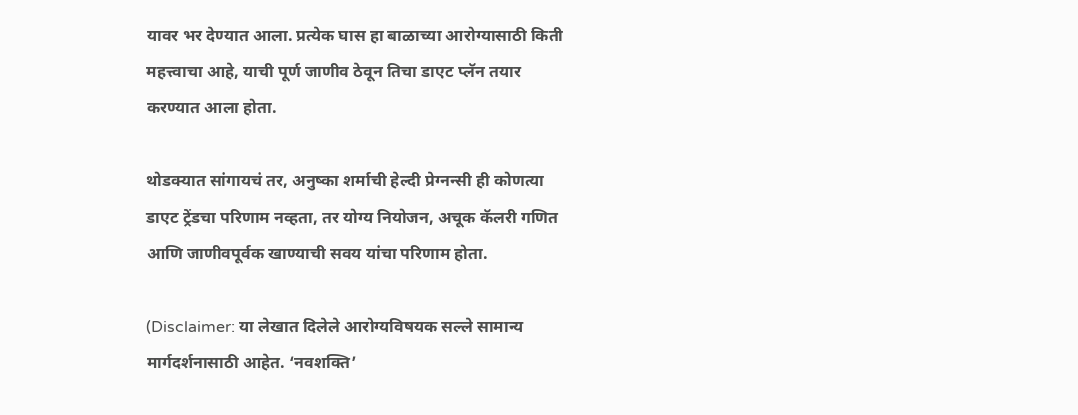यावर भर देण्यात आला. प्रत्येक घास हा बाळाच्या आरोग्यासाठी किती महत्त्वाचा आहे, याची पूर्ण जाणीव ठेवून तिचा डाएट प्लॅन तयार करण्यात आला होता.

थोडक्यात सांगायचं तर, अनुष्का शर्माची हेल्दी प्रेग्नन्सी ही कोणत्या डाएट ट्रेंडचा परिणाम नव्हता, तर योग्य नियोजन, अचूक कॅलरी गणित आणि जाणीवपूर्वक खाण्याची सवय यांचा परिणाम होता.

(Disclaimer: या लेखात दिलेले आरोग्यविषयक सल्ले सामान्य मार्गदर्शनासाठी आहेत. ‘नवशक्ति’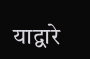याद्वारे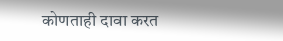कोणताही दावा करत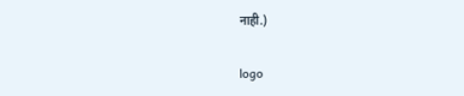नाही.)

logo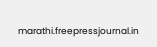marathi.freepressjournal.in